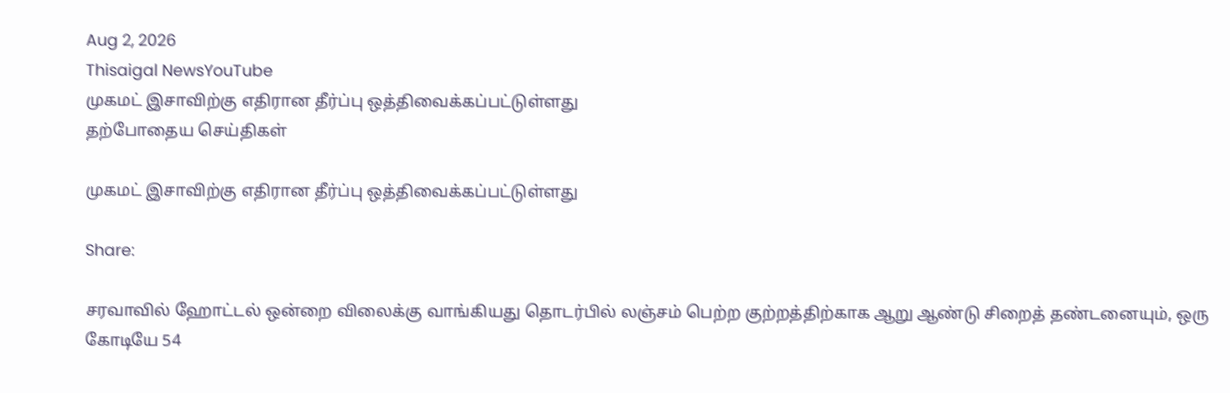Aug 2, 2026
Thisaigal NewsYouTube
முகமட் இசாவிற்கு எதிரான தீர்ப்பு ஒத்திவைக்கப்பட்டுள்ளது
தற்போதைய செய்திகள்

முகமட் இசாவிற்கு எதிரான தீர்ப்பு ஒத்திவைக்கப்பட்டுள்ளது

Share:

சரவாவில் ஹோட்டல் ஒன்றை விலைக்கு வாங்கியது தொடர்பில் லஞ்சம் பெற்ற குற்றத்திற்காக ஆறு ஆண்டு சிறைத் தண்டனையும், ஒரு கோடியே 54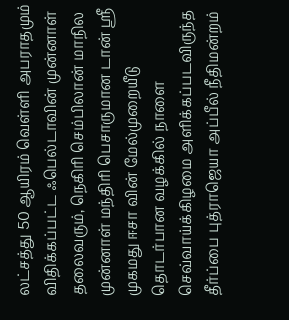லட்சத்து 50 ஆயிரம் வெள்ளி அபராதமும் விதிக்கப்பட்ட ஃபெல்டாவின் முன்னாள் தலைவரும், நெகிரி செம்பிலான் மாநில முன்னாள் மந்திரி பெசாருமான டான் ஸ்ரீ முகமது ஈசா வின் மேல்முறையீடு தொடர்பான வழக்கில் நாளை செவ்வாய்க்கிழமை அளிக்கப்படவிருந்த தீர்ப்பை புத்ராஜெயா அப்பீல் நீதிமன்றம்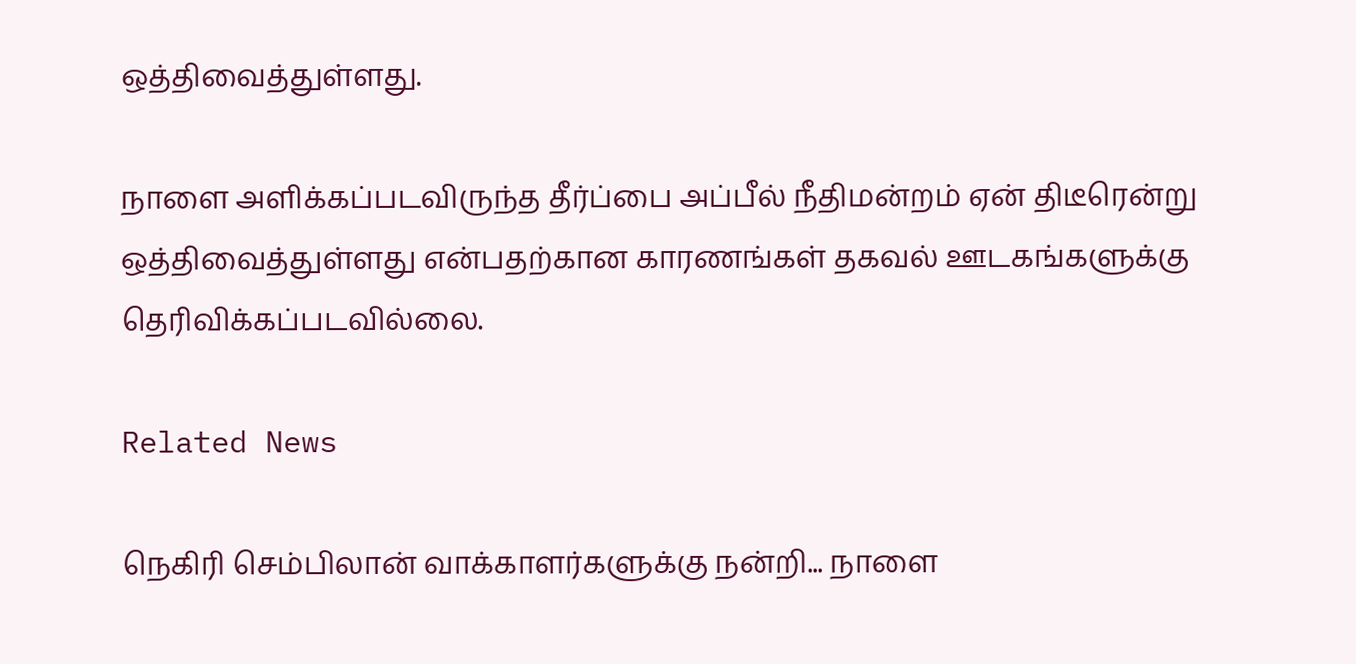ஒத்திவைத்துள்ளது.

நாளை அளிக்கப்படவிருந்த தீர்ப்பை அப்பீல் நீதிமன்றம் ஏன் திடீரென்று ஒத்திவைத்துள்ளது என்பதற்கான காரணங்கள் தகவல் ஊடகங்களுக்கு தெரிவிக்கப்படவில்லை.

Related News

நெகிரி செம்பிலான் வாக்காளர்களுக்கு நன்றி... நாளை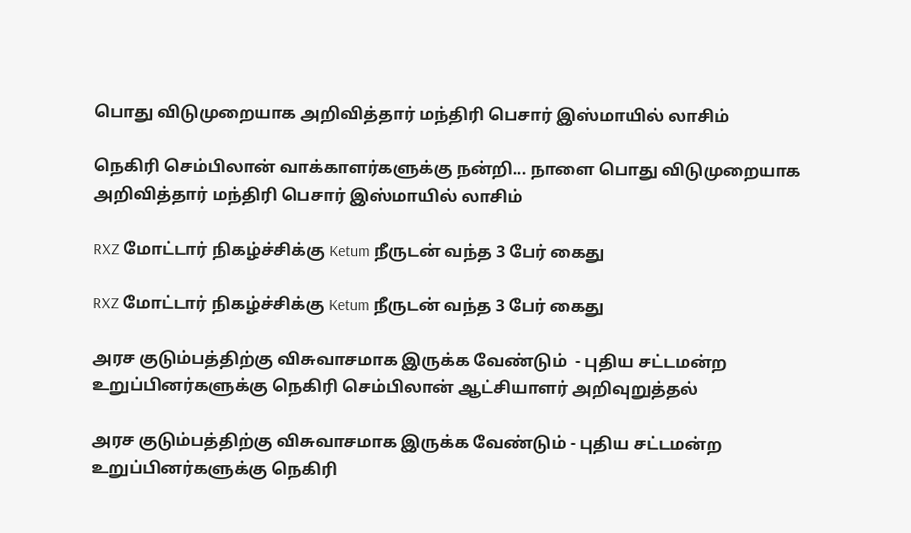பொது விடுமுறையாக அறிவித்தார் மந்திரி பெசார் இஸ்மாயில் லாசிம்

நெகிரி செம்பிலான் வாக்காளர்களுக்கு நன்றி... நாளை பொது விடுமுறையாக அறிவித்தார் மந்திரி பெசார் இஸ்மாயில் லாசிம்

RXZ மோட்டார் நிகழ்ச்சிக்கு Ketum நீருடன் வந்த 3 பேர் கைது

RXZ மோட்டார் நிகழ்ச்சிக்கு Ketum நீருடன் வந்த 3 பேர் கைது

அரச குடும்பத்திற்கு விசுவாசமாக இருக்க வேண்டும்  - புதிய சட்டமன்ற உறுப்பினர்களுக்கு நெகிரி செம்பிலான் ஆட்சியாளர் அறிவுறுத்தல்

அரச குடும்பத்திற்கு விசுவாசமாக இருக்க வேண்டும் - புதிய சட்டமன்ற உறுப்பினர்களுக்கு நெகிரி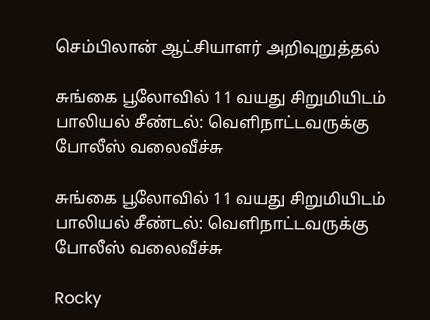செம்பிலான் ஆட்சியாளர் அறிவுறுத்தல்

சுங்கை பூலோவில் 11 வயது சிறுமியிடம் பாலியல் சீண்டல்: வெளிநாட்டவருக்கு போலீஸ் வலைவீச்சு

சுங்கை பூலோவில் 11 வயது சிறுமியிடம் பாலியல் சீண்டல்: வெளிநாட்டவருக்கு போலீஸ் வலைவீச்சு

Rocky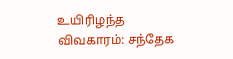உயிரிழந்த விவகாரம்: சந்தேக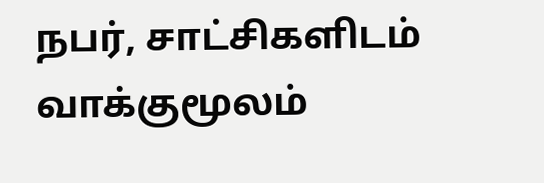நபர், சாட்சிகளிடம் வாக்குமூலம்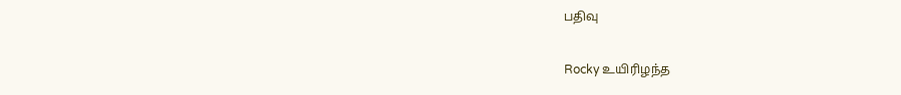பதிவு

Rocky உயிரிழந்த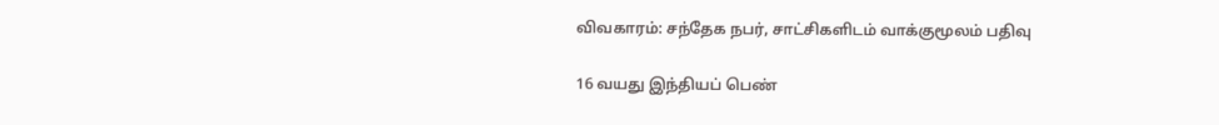விவகாரம்: சந்தேக நபர், சாட்சிகளிடம் வாக்குமூலம் பதிவு

16 வயது இந்தியப் பெண்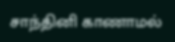சாந்தினி காணாமல்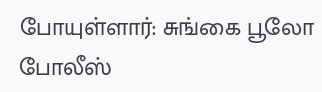போயுள்ளார்: சுங்கை பூலோ போலீஸ்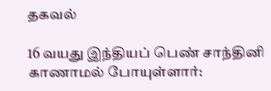தகவல்

16 வயது இந்தியப் பெண் சாந்தினி காணாமல் போயுள்ளார்: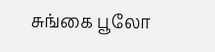சுங்கை பூலோ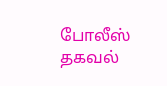போலீஸ் தகவல்